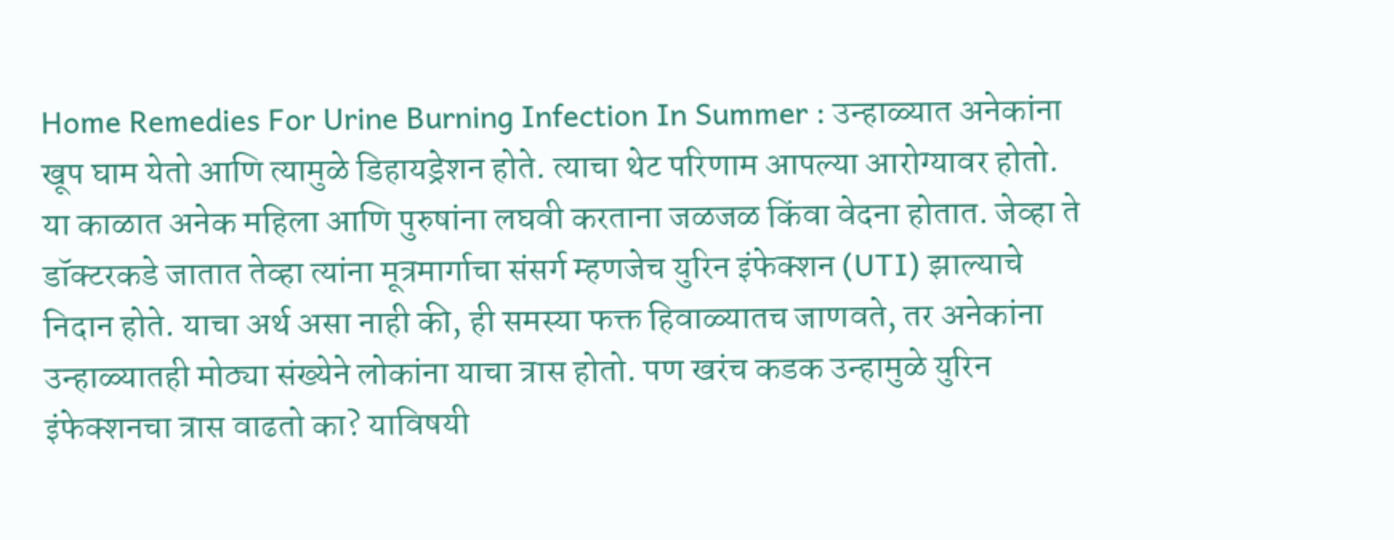Home Remedies For Urine Burning Infection In Summer : उन्हाळ्यात अनेकांना खूप घाम येतो आणि त्यामुळे डिहायड्रेशन होते. त्याचा थेट परिणाम आपल्या आरोग्यावर होतो. या काळात अनेक महिला आणि पुरुषांना लघवी करताना जळजळ किंवा वेदना होतात. जेव्हा ते डॉक्टरकडे जातात तेव्हा त्यांना मूत्रमार्गाचा संसर्ग म्हणजेच युरिन इंफेक्शन (UTI) झाल्याचे निदान होते. याचा अर्थ असा नाही की, ही समस्या फक्त हिवाळ्यातच जाणवते, तर अनेकांना उन्हाळ्यातही मोठ्या संख्येने लोकांना याचा त्रास होतो. पण खरंच कडक उन्हामुळे युरिन इंफेक्शनचा त्रास वाढतो का? याविषयी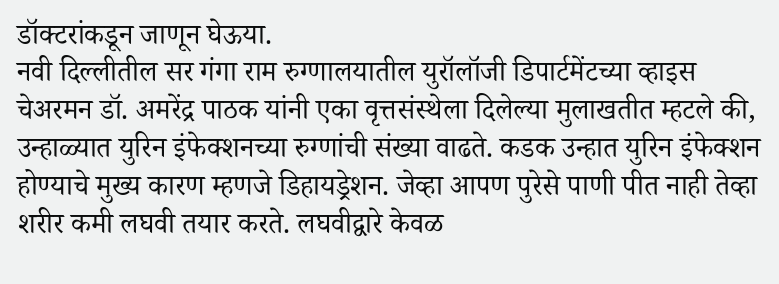डॉक्टरांकडून जाणून घेऊया.
नवी दिल्लीतील सर गंगा राम रुग्णालयातील युरॉलॉजी डिपार्टमेंटच्या व्हाइस चेअरमन डॉ. अमरेंद्र पाठक यांनी एका वृत्तसंस्थेला दिलेल्या मुलाखतीत म्हटले की, उन्हाळ्यात युरिन इंफेक्शनच्या रुग्णांची संख्या वाढते. कडक उन्हात युरिन इंफेक्शन होण्याचे मुख्य कारण म्हणजे डिहायड्रेशन. जेव्हा आपण पुरेसे पाणी पीत नाही तेव्हा शरीर कमी लघवी तयार करते. लघवीद्वारे केवळ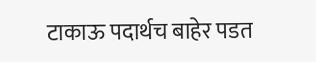टाकाऊ पदार्थच बाहेर पडत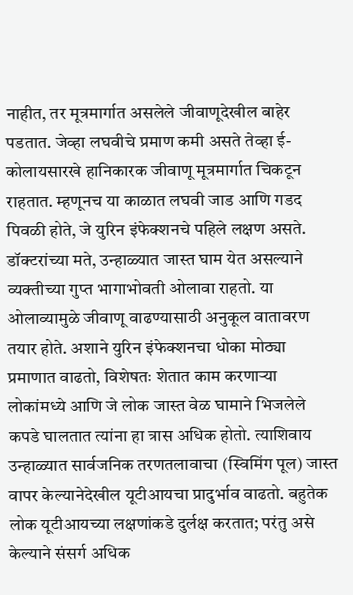नाहीत, तर मूत्रमार्गात असलेले जीवाणूदेखील बाहेर पडतात. जेव्हा लघवीचे प्रमाण कमी असते तेव्हा ई-कोलायसारखे हानिकारक जीवाणू मूत्रमार्गात चिकटून राहतात. म्हणूनच या काळात लघवी जाड आणि गडद पिवळी होते, जे युरिन इंफेक्शनचे पहिले लक्षण असते.
डॉक्टरांच्या मते, उन्हाळ्यात जास्त घाम येत असल्याने व्यक्तीच्या गुप्त भागाभोवती ओलावा राहतो. या ओलाव्यामुळे जीवाणू वाढण्यासाठी अनुकूल वातावरण तयार होते. अशाने युरिन इंफेक्शनचा धोका मोठ्या प्रमाणात वाढतो, विशेषतः शेतात काम करणाऱ्या लोकांमध्ये आणि जे लोक जास्त वेळ घामाने भिजलेले कपडे घालतात त्यांना हा त्रास अधिक होतो. त्याशिवाय उन्हाळ्यात सार्वजनिक तरणतलावाचा (स्विमिंग पूल) जास्त वापर केल्यानेदेखील यूटीआयचा प्रादुर्भाव वाढतो. बहुतेक लोक यूटीआयच्या लक्षणांकडे दुर्लक्ष करतात; परंतु असे केल्याने संसर्ग अधिक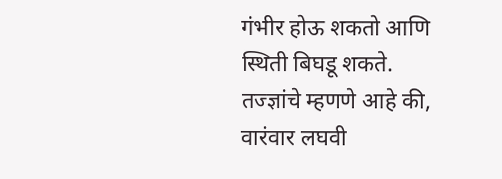गंभीर होऊ शकतो आणि स्थिती बिघडू शकते.
तज्ज्ञांचे म्हणणे आहे की, वारंवार लघवी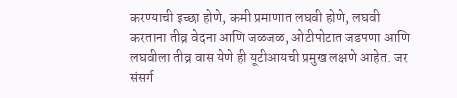करण्याची इच्छा होणे, कमी प्रमाणात लघवी होणे, लघवी करताना तीव्र वेदना आणि जळजळ, ओटीपोटात जडपणा आणि लघवीला तीव्र वास येणे ही यूटीआयची प्रमुख लक्षणे आहेत. जर संसर्ग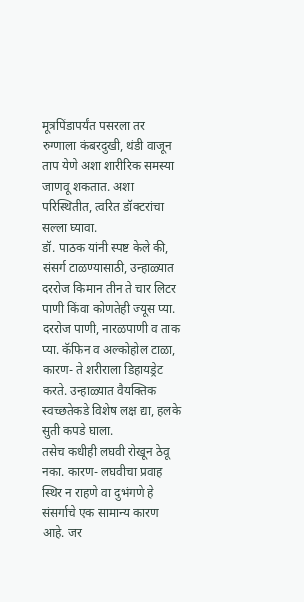मूत्रपिंडापर्यंत पसरला तर रुग्णाला कंबरदुखी, थंडी वाजून ताप येणे अशा शारीरिक समस्या जाणवू शकतात. अशा परिस्थितीत, त्वरित डॉक्टरांचा सल्ला घ्यावा.
डॉ. पाठक यांनी स्पष्ट केले की, संसर्ग टाळण्यासाठी, उन्हाळ्यात दररोज किमान तीन ते चार लिटर पाणी किंवा कोणतेही ज्यूस प्या. दररोज पाणी, नारळपाणी व ताक प्या. कॅफिन व अल्कोहोल टाळा, कारण- ते शरीराला डिहायड्रेट करते. उन्हाळ्यात वैयक्तिक स्वच्छतेकडे विशेष लक्ष द्या, हलके सुती कपडे घाला.
तसेच कधीही लघवी रोखून ठेवू नका. कारण- लघवीचा प्रवाह स्थिर न राहणे वा दुभंगणे हे संसर्गाचे एक सामान्य कारण आहे. जर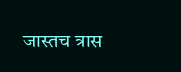जास्तच त्रास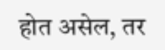होत असेल, तर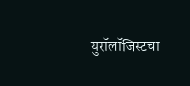युरॉलॉजिस्टचा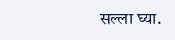सल्ला घ्या.